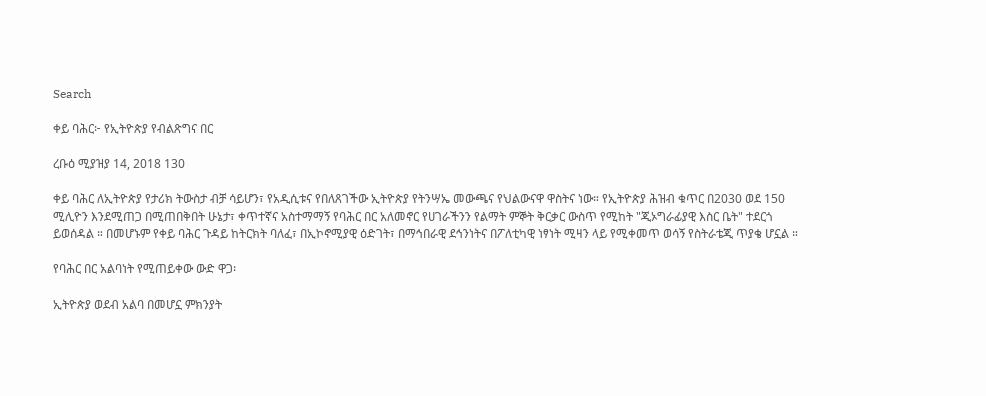Search

ቀይ ባሕር፦ የኢትዮጵያ የብልጽግና በር

ረቡዕ ሚያዝያ 14, 2018 130

ቀይ ባሕር ለኢትዮጵያ የታሪክ ትውስታ ብቻ ሳይሆን፣ የአዲሲቱና የበለጸገችው ኢትዮጵያ የትንሣኤ መውጫና የህልውናዋ ዋስትና ነው። የኢትዮጵያ ሕዝብ ቁጥር በ2030 ወደ 150 ሚሊዮን እንደሚጠጋ በሚጠበቅበት ሁኔታ፣ ቀጥተኛና አስተማማኝ የባሕር በር አለመኖር የሀገራችንን የልማት ምኞት ቅርቃር ውስጥ የሚከት "ጂኦግራፊያዊ እስር ቤት" ተደርጎ ይወሰዳል ። በመሆኑም የቀይ ባሕር ጉዳይ ከትርክት ባለፈ፣ በኢኮኖሚያዊ ዕድገት፣ በማኅበራዊ ደኅንነትና በፖለቲካዊ ነፃነት ሚዛን ላይ የሚቀመጥ ወሳኝ የስትራቴጂ ጥያቄ ሆኗል ።

የባሕር በር አልባነት የሚጠይቀው ውድ ዋጋ፡

ኢትዮጵያ ወደብ አልባ በመሆኗ ምክንያት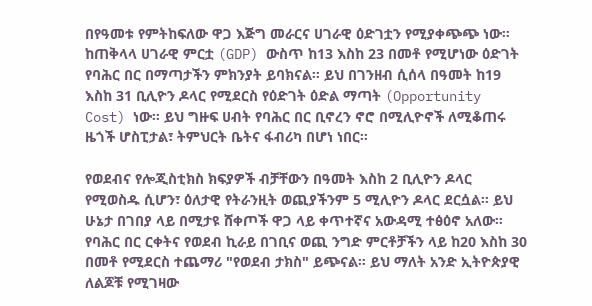በየዓመቱ የምትከፍለው ዋጋ እጅግ መራርና ሀገራዊ ዕድገቷን የሚያቀጭጭ ነው። ከጠቅላላ ሀገራዊ ምርቷ (GDP) ውስጥ ከ13 እስከ 23 በመቶ የሚሆነው ዕድገት የባሕር በር በማጣታችን ምክንያት ይባክናል። ይህ በገንዘብ ሲሰላ በዓመት ከ19 እስከ 31 ቢሊዮን ዶላር የሚደርስ የዕድገት ዕድል ማጣት (Opportunity Cost) ነው። ይህ ግዙፍ ሀብት የባሕር በር ቢኖረን ኖሮ በሚሊዮኖች ለሚቆጠሩ ዜጎች ሆስፒታል፣ ትምህርት ቤትና ፋብሪካ በሆነ ነበር።

የወደብና የሎጂስቲክስ ክፍያዎች ብቻቸውን በዓመት እስከ 2 ቢሊዮን ዶላር የሚወስዱ ሲሆን፣ ዕለታዊ የትራንዚት ወጪያችንም 5 ሚሊዮን ዶላር ደርሷል። ይህ ሁኔታ በገበያ ላይ በሚታዩ ሸቀጦች ዋጋ ላይ ቀጥተኛና አውዳሚ ተፅዕኖ አለው። የባሕር በር ርቀትና የወደብ ኪራይ በገቢና ወጪ ንግድ ምርቶቻችን ላይ ከ20 እስከ 30 በመቶ የሚደርስ ተጨማሪ "የወደብ ታክስ" ይጭናል። ይህ ማለት አንድ ኢትዮጵያዊ ለልጆቹ የሚገዛው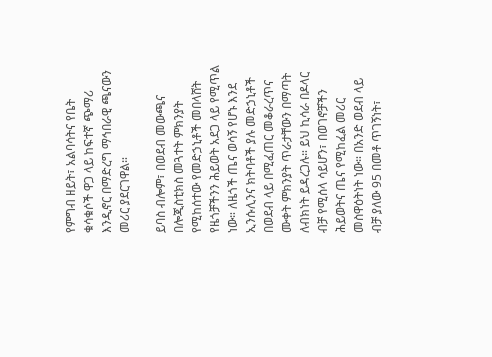የምግብ ዘይት፣ አልባሳትና የቤት ቁሳቁሶች ዋጋ ላይ ከፍተኛ ጭማሪ እንዲኖር በማድረግ ማኅበራዊ ጫናውን መሪር ያደርገዋል።

ይባስ ብሎም፣ በወደብ መውጫና በሎጂስቲክስ መጓተት ምክንያት የሚከሰተው የመድኃኒቶች መበላሸት የዜጎቻችንን ሕይወት አደጋ ላይ የሚጥል ነው። ለዜጎች ጤና ወሳኝ የሆኑ እንደ ኢንሱሊንና ክትባቶች ያሉ መድኃኒቶች በወደብ ላይ በሚፈጠር መቆራረጥና ሙቀት ምክንያት ጥራታቸውን በማጣት ለብክነት ይዳረጋሉ። ይህ ኪሳራ በዶላር ብቻ የሚሰላ ሳይሆን፣ በወገኖቻችን ሕይወትና ጤና የሚከፈል መሪር መስዋዕትነት ነው። በአንድ ወደብ ላይ ብቻ ያለው 95 በመቶ ጥገኝነት፣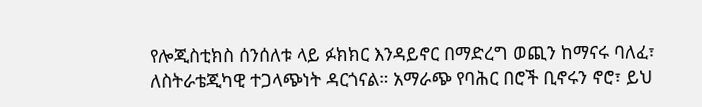የሎጂስቲክስ ሰንሰለቱ ላይ ፉክክር እንዳይኖር በማድረግ ወጪን ከማናሩ ባለፈ፣ ለስትራቴጂካዊ ተጋላጭነት ዳርጎናል። አማራጭ የባሕር በሮች ቢኖሩን ኖሮ፣ ይህ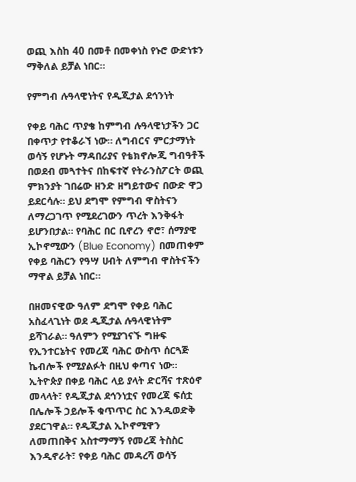ወጪ እስከ 40 በመቶ በመቀነስ የኑሮ ውድነቱን ማቅለል ይቻል ነበር።

የምግብ ሉዓላዊነትና የዲጂታል ደኅንነት

የቀይ ባሕር ጥያቄ ከምግብ ሉዓላዊነታችን ጋር በቀጥታ የተቆራኘ ነው። ለግብርና ምርታማነት ወሳኝ የሆኑት ማዳበሪያና የቴክኖሎጂ ግብዓቶች በወደብ መጓተትና በከፍተኛ የትራንስፖርት ወጪ ምክንያት ገበሬው ዘንድ ዘግይተውና በውድ ዋጋ ይደርሳሉ። ይህ ደግሞ የምግብ ዋስትናን ለማረጋገጥ የሚደረገውን ጥረት እንቅፋት ይሆንበታል። የባሕር በር ቢኖረን ኖሮ፣ ሰማያዊ ኢኮኖሚውን (Blue Economy) በመጠቀም የቀይ ባሕርን የዓሣ ሀብት ለምግብ ዋስትናችን ማዋል ይቻል ነበር።

በዘመናዊው ዓለም ደግሞ የቀይ ባሕር አስፈላጊነት ወደ ዲጂታል ሉዓላዊነትም ይሻገራል። ዓለምን የሚያገናኙ ግዙፍ የኢንተርኔትና የመረጃ ባሕር ውስጥ ሰርጓጅ ኬብሎች የሚያልፉት በዚህ ቀጣና ነው። ኢትዮጵያ በቀይ ባሕር ላይ ያላት ድርሻና ተጽዕኖ መላላት፣ የዲጂታል ደኅንነቷና የመረጃ ፍሰቷ በሌሎች ኃይሎች ቁጥጥር ስር እንዲወድቅ ያደርገዋል። የዲጂታል ኢኮኖሚዋን ለመጠበቅና አስተማማኝ የመረጃ ትስስር እንዲኖራት፣ የቀይ ባሕር መዳረሻ ወሳኝ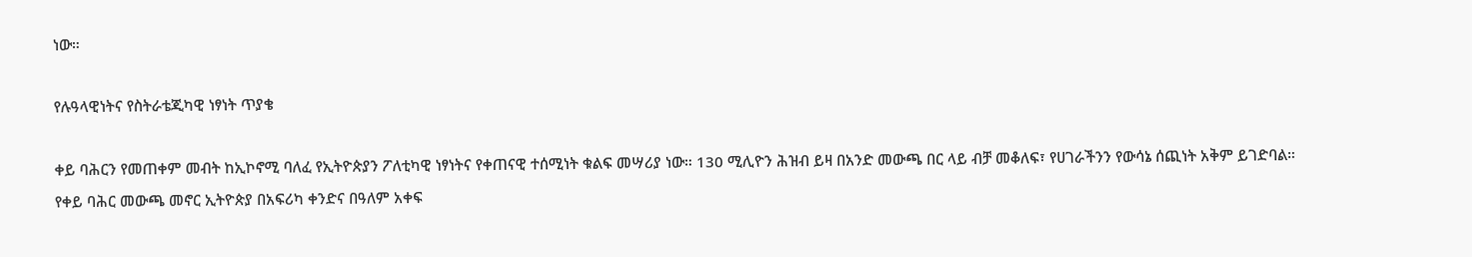ነው።

የሉዓላዊነትና የስትራቴጂካዊ ነፃነት ጥያቄ

ቀይ ባሕርን የመጠቀም መብት ከኢኮኖሚ ባለፈ የኢትዮጵያን ፖለቲካዊ ነፃነትና የቀጠናዊ ተሰሚነት ቁልፍ መሣሪያ ነው። 130 ሚሊዮን ሕዝብ ይዛ በአንድ መውጫ በር ላይ ብቻ መቆለፍ፣ የሀገራችንን የውሳኔ ሰጪነት አቅም ይገድባል። የቀይ ባሕር መውጫ መኖር ኢትዮጵያ በአፍሪካ ቀንድና በዓለም አቀፍ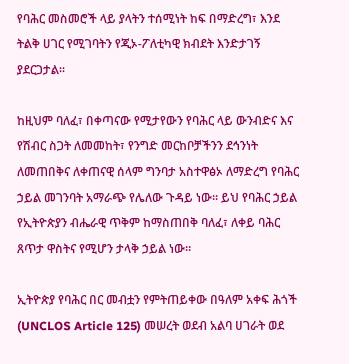የባሕር መስመሮች ላይ ያላትን ተሰሚነት ከፍ በማድረግ፣ እንደ ትልቅ ሀገር የሚገባትን የጂኦ-ፖለቲካዊ ክብደት እንድታገኝ ያደርጋታል።

ከዚህም ባለፈ፣ በቀጣናው የሚታየውን የባሕር ላይ ውንብድና እና የሽብር ስጋት ለመመከት፣ የንግድ መርከቦቻችንን ደኅንነት ለመጠበቅና ለቀጠናዊ ሰላም ግንባታ አስተዋፅኦ ለማድረግ የባሕር ኃይል መገንባት አማራጭ የሌለው ጉዳይ ነው። ይህ የባሕር ኃይል የኢትዮጵያን ብሔራዊ ጥቅም ከማስጠበቅ ባለፈ፣ ለቀይ ባሕር ጸጥታ ዋስትና የሚሆን ታላቅ ኃይል ነው።

ኢትዮጵያ የባሕር በር መብቷን የምትጠይቀው በዓለም አቀፍ ሕጎች (UNCLOS Article 125) መሠረት ወደብ አልባ ሀገራት ወደ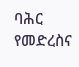ባሕር የመድረስና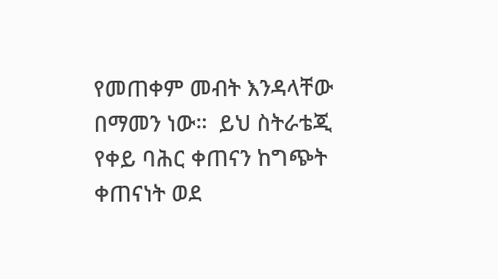የመጠቀም መብት እንዳላቸው በማመን ነው።  ይህ ስትራቴጂ የቀይ ባሕር ቀጠናን ከግጭት ቀጠናነት ወደ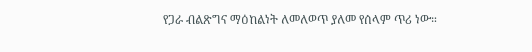የጋራ ብልጽግና ማዕከልነት ለመለወጥ ያለመ የሰላም ጥሪ ነው።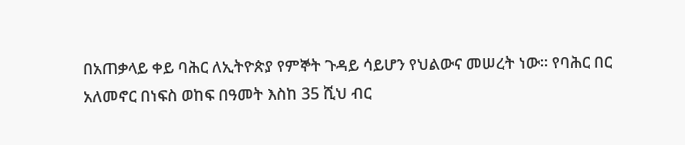በአጠቃላይ ቀይ ባሕር ለኢትዮጵያ የምኞት ጉዳይ ሳይሆን የህልውና መሠረት ነው። የባሕር በር አለመኖር በነፍስ ወከፍ በዓመት እስከ 35 ሺህ ብር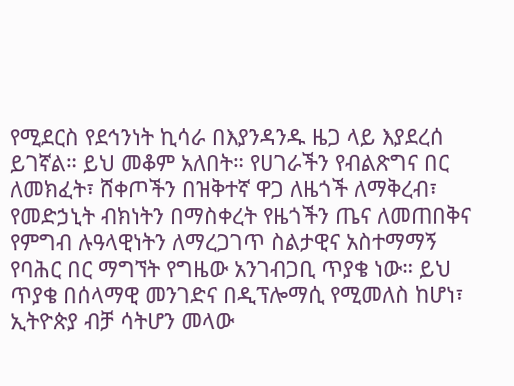የሚደርስ የደኅንነት ኪሳራ በእያንዳንዱ ዜጋ ላይ እያደረሰ ይገኛል። ይህ መቆም አለበት። የሀገራችን የብልጽግና በር ለመክፈት፣ ሸቀጦችን በዝቅተኛ ዋጋ ለዜጎች ለማቅረብ፣ የመድኃኒት ብክነትን በማስቀረት የዜጎችን ጤና ለመጠበቅና የምግብ ሉዓላዊነትን ለማረጋገጥ ስልታዊና አስተማማኝ የባሕር በር ማግኘት የግዜው አንገብጋቢ ጥያቄ ነው። ይህ ጥያቄ በሰላማዊ መንገድና በዲፕሎማሲ የሚመለስ ከሆነ፣ ኢትዮጵያ ብቻ ሳትሆን መላው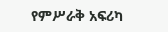የምሥራቅ አፍሪካ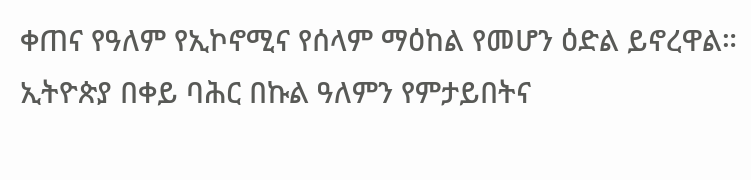ቀጠና የዓለም የኢኮኖሚና የሰላም ማዕከል የመሆን ዕድል ይኖረዋል። ኢትዮጵያ በቀይ ባሕር በኩል ዓለምን የምታይበትና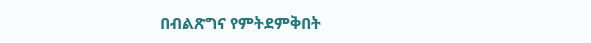በብልጽግና የምትደምቅበት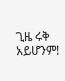ጊዜ ሩቅ አይሆንም!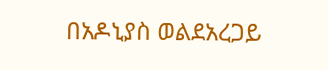በአዶኒያስ ወልደአረጋይ